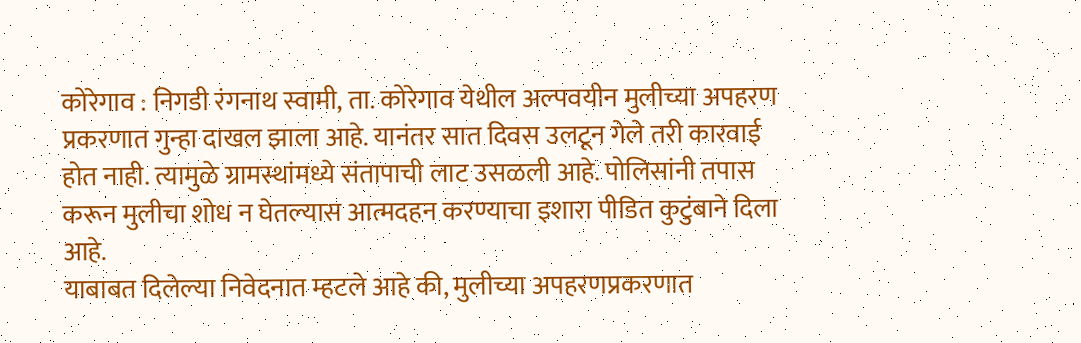कोरेगाव : निगडी रंगनाथ स्वामी, ता. कोरेगाव येथील अल्पवयीन मुलीच्या अपहरण प्रकरणात गुन्हा दाखल झाला आहे. यानंतर सात दिवस उलटून गेले तरी कारवाई होत नाही. त्यामुळे ग्रामस्थांमध्ये संतापाची लाट उसळली आहे. पोलिसांनी तपास करून मुलीचा शोध न घेतल्यास आत्मदहन करण्याचा इशारा पीडित कुटुंबाने दिला आहे.
याबाबत दिलेल्या निवेदनात म्हटले आहे की, मुलीच्या अपहरणप्रकरणात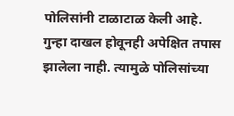पोलिसांनी टाळाटाळ केली आहे. गुन्हा दाखल होवूनही अपेक्षित तपास झालेला नाही. त्यामुळे पोलिसांच्या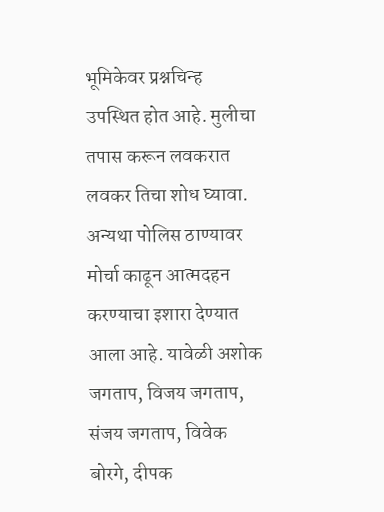भूमिकेवर प्रश्नचिन्ह उपस्थित होत आहे. मुलीचा तपास करून लवकरात लवकर तिचा शोध घ्यावा. अन्यथा पोलिस ठाण्यावर मोर्चा काढून आत्मदहन करण्याचा इशारा देण्यात आला आहे. यावेळी अशोक जगताप, विजय जगताप, संजय जगताप, विवेक बोरगे, दीपक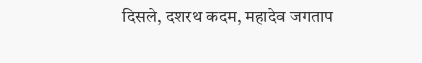दिसले, दशरथ कदम, महादेव जगताप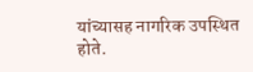यांच्यासह नागरिक उपस्थित होते.